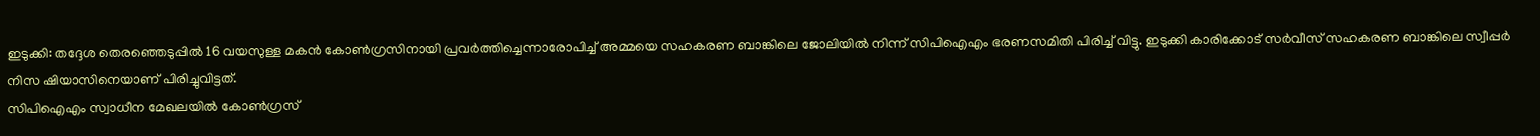ഇടുക്കി: തദ്ദേശ തെരഞ്ഞെടുപ്പിൽ 16 വയസുള്ള മകൻ കോൺഗ്രസിനായി പ്രവർത്തിച്ചെന്നാരോപിച്ച് അമ്മയെ സഹകരണ ബാങ്കിലെ ജോലിയിൽ നിന്ന് സിപിഐഎം ഭരണസമിതി പിരിച്ച് വിട്ടു. ഇടുക്കി കാരിക്കോട് സർവീസ് സഹകരണ ബാങ്കിലെ സ്വീപ്പർ നിസ ഷിയാസിനെയാണ് പിരിച്ചുവിട്ടത്.
സിപിഐഎം സ്വാധീന മേഖലയിൽ കോൺഗ്രസ്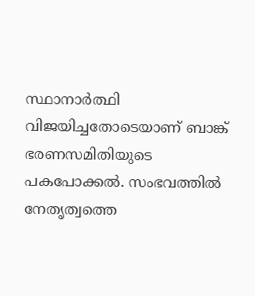സ്ഥാനാർത്ഥി വിജയിച്ചതോടെയാണ് ബാങ്ക് ഭരണസമിതിയുടെ പകപോക്കൽ. സംഭവത്തിൽ നേതൃത്വത്തെ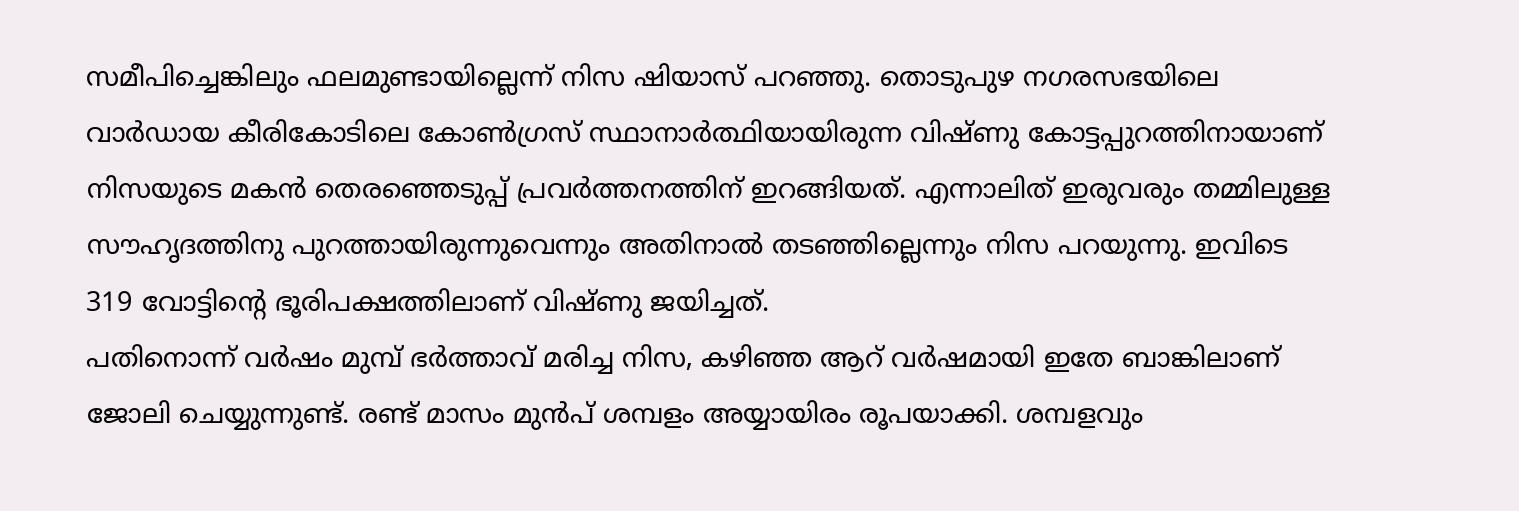സമീപിച്ചെങ്കിലും ഫലമുണ്ടായില്ലെന്ന് നിസ ഷിയാസ് പറഞ്ഞു. തൊടുപുഴ നഗരസഭയിലെ വാർഡായ കീരികോടിലെ കോൺഗ്രസ് സ്ഥാനാർത്ഥിയായിരുന്ന വിഷ്ണു കോട്ടപ്പുറത്തിനായാണ് നിസയുടെ മകൻ തെരഞ്ഞെടുപ്പ് പ്രവർത്തനത്തിന് ഇറങ്ങിയത്. എന്നാലിത് ഇരുവരും തമ്മിലുള്ള സൗഹൃദത്തിനു പുറത്തായിരുന്നുവെന്നും അതിനാൽ തടഞ്ഞില്ലെന്നും നിസ പറയുന്നു. ഇവിടെ 319 വോട്ടിന്റെ ഭൂരിപക്ഷത്തിലാണ് വിഷ്ണു ജയിച്ചത്.
പതിനൊന്ന് വർഷം മുമ്പ് ഭർത്താവ് മരിച്ച നിസ, കഴിഞ്ഞ ആറ് വർഷമായി ഇതേ ബാങ്കിലാണ് ജോലി ചെയ്യുന്നുണ്ട്. രണ്ട് മാസം മുൻപ് ശമ്പളം അയ്യായിരം രൂപയാക്കി. ശമ്പളവും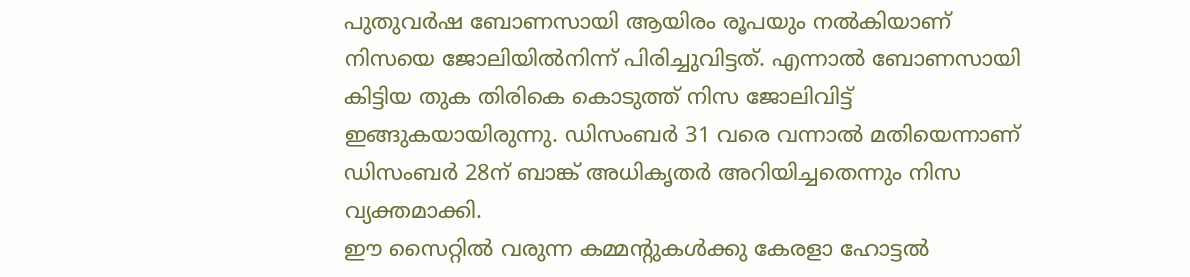പുതുവർഷ ബോണസായി ആയിരം രൂപയും നൽകിയാണ് നിസയെ ജോലിയിൽനിന്ന് പിരിച്ചുവിട്ടത്. എന്നാൽ ബോണസായി കിട്ടിയ തുക തിരികെ കൊടുത്ത് നിസ ജോലിവിട്ട് ഇങ്ങുകയായിരുന്നു. ഡിസംബർ 31 വരെ വന്നാൽ മതിയെന്നാണ് ഡിസംബർ 28ന് ബാങ്ക് അധികൃതർ അറിയിച്ചതെന്നും നിസ വ്യക്തമാക്കി.
ഈ സൈറ്റിൽ വരുന്ന കമ്മന്റുകൾക്കു കേരളാ ഹോട്ടൽ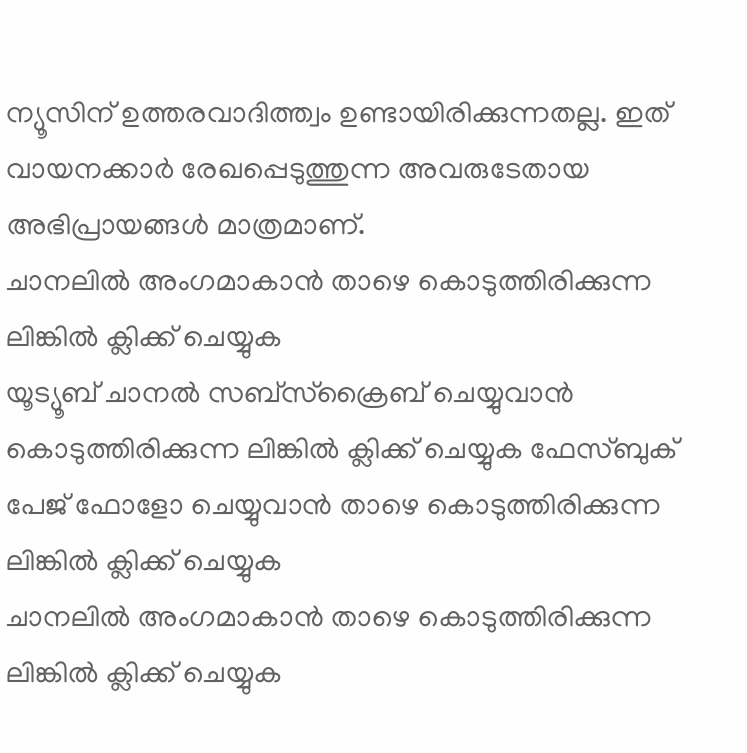ന്യൂസിന് ഉത്തരവാദിത്ത്വം ഉണ്ടായിരിക്കുന്നതല്ല. ഇത് വായനക്കാർ രേഖപ്പെടുത്തുന്ന അവരുടേതായ അഭിപ്രായങ്ങൾ മാത്രമാണ്.
ചാനലിൽ അംഗമാകാൻ താഴെ കൊടുത്തിരിക്കുന്ന ലിങ്കിൽ ക്ലിക്ക് ചെയ്യുക
യൂട്യൂബ് ചാനൽ സബ്സ്ക്രൈബ് ചെയ്യുവാൻ കൊടുത്തിരിക്കുന്ന ലിങ്കിൽ ക്ലിക്ക് ചെയ്യുക ഫേസ്ബുക് പേജ് ഫോളോ ചെയ്യുവാൻ താഴെ കൊടുത്തിരിക്കുന്ന ലിങ്കിൽ ക്ലിക്ക് ചെയ്യുക
ചാനലിൽ അംഗമാകാൻ താഴെ കൊടുത്തിരിക്കുന്ന ലിങ്കിൽ ക്ലിക്ക് ചെയ്യുക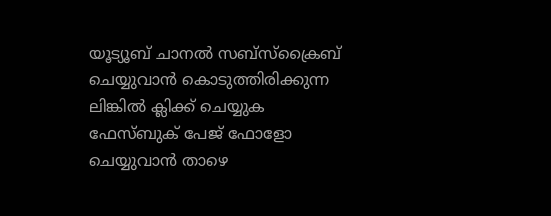യൂട്യൂബ് ചാനൽ സബ്സ്ക്രൈബ് ചെയ്യുവാൻ കൊടുത്തിരിക്കുന്ന ലിങ്കിൽ ക്ലിക്ക് ചെയ്യുക
ഫേസ്ബുക് പേജ് ഫോളോ ചെയ്യുവാൻ താഴെ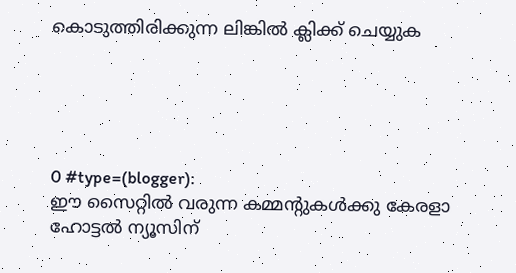കൊടുത്തിരിക്കുന്ന ലിങ്കിൽ ക്ലിക്ക് ചെയ്യുക





0 #type=(blogger):
ഈ സൈറ്റിൽ വരുന്ന കമ്മന്റുകൾക്കു കേരളാ ഹോട്ടൽ ന്യൂസിന്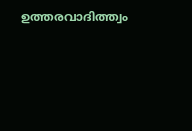ഉത്തരവാദിത്ത്വം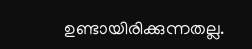ഉണ്ടായിരിക്കുന്നതല്ല.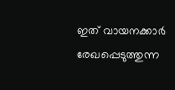ഇത് വായനക്കാർ രേഖപ്പെടുത്തുന്ന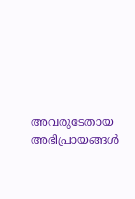അവരുടേതായ അഭിപ്രായങ്ങൾ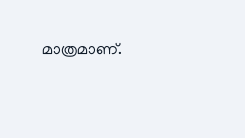മാത്രമാണ്.